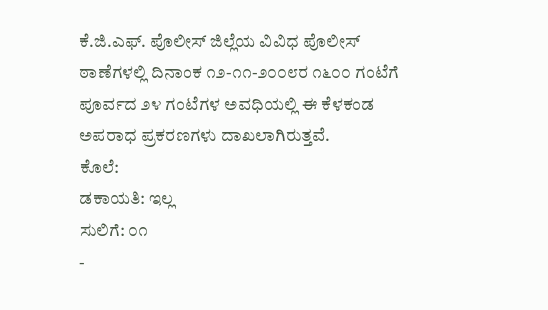ಕೆ.ಜಿ.ಎಫ್. ಪೊಲೀಸ್ ಜಿಲ್ಲೆಯ ವಿವಿಧ ಪೊಲೀಸ್ ಠಾಣೆಗಳಲ್ಲಿ ದಿನಾಂಕ ೧೨-೧೧-೨೦೦೮ರ ೧೬೦೦ ಗಂಟೆಗೆ ಪೂರ್ವದ ೨೪ ಗಂಟೆಗಳ ಅವಧಿಯಲ್ಲಿ ಈ ಕೆಳಕಂಡ ಅಪರಾಧ ಪ್ರಕರಣಗಳು ದಾಖಲಾಗಿರುತ್ತವೆ.
ಕೊಲೆ:
ಡಕಾಯತಿ: ಇಲ್ಲ
ಸುಲಿಗೆ: ೦೧
-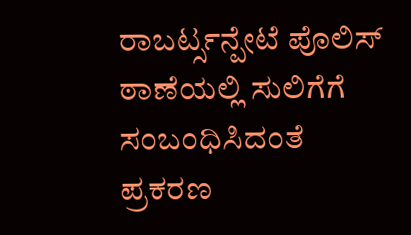ರಾಬರ್ಟ್ಸನ್ಪೇಟೆ ಪೊಲಿಸ್ ಠಾಣೆಯಲ್ಲಿ ಸುಲಿಗೆಗೆ ಸಂಬಂಧಿಸಿದಂತೆ ಪ್ರಕರಣ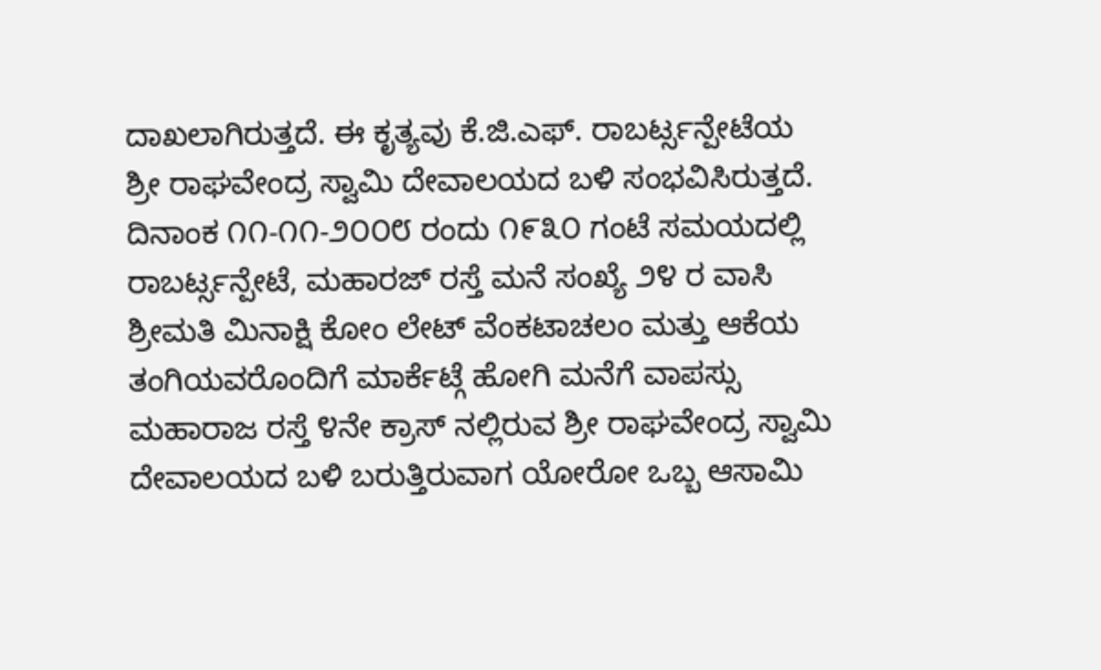ದಾಖಲಾಗಿರುತ್ತದೆ. ಈ ಕೃತ್ಯವು ಕೆ.ಜಿ.ಎಫ್. ರಾಬರ್ಟ್ಸನ್ಪೇಟೆಯ ಶ್ರೀ ರಾಘವೇಂದ್ರ ಸ್ವಾಮಿ ದೇವಾಲಯದ ಬಳಿ ಸಂಭವಿಸಿರುತ್ತದೆ. ದಿನಾಂಕ ೧೧-೧೧-೨೦೦೮ ರಂದು ೧೯೩೦ ಗಂಟೆ ಸಮಯದಲ್ಲಿ ರಾಬರ್ಟ್ಸನ್ಪೇಟೆ, ಮಹಾರಜ್ ರಸ್ತೆ ಮನೆ ಸಂಖ್ಯೆ ೨೪ ರ ವಾಸಿ ಶ್ರೀಮತಿ ಮಿನಾಕ್ಷಿ ಕೋಂ ಲೇಟ್ ವೆಂಕಟಾಚಲಂ ಮತ್ತು ಆಕೆಯ ತಂಗಿಯವರೊಂದಿಗೆ ಮಾರ್ಕೆಟ್ಗೆ ಹೋಗಿ ಮನೆಗೆ ವಾಪಸ್ಸು ಮಹಾರಾಜ ರಸ್ತೆ ೪ನೇ ಕ್ರಾಸ್ ನಲ್ಲಿರುವ ಶ್ರೀ ರಾಘವೇಂದ್ರ ಸ್ವಾಮಿ ದೇವಾಲಯದ ಬಳಿ ಬರುತ್ತಿರುವಾಗ ಯೋರೋ ಒಬ್ಬ ಆಸಾಮಿ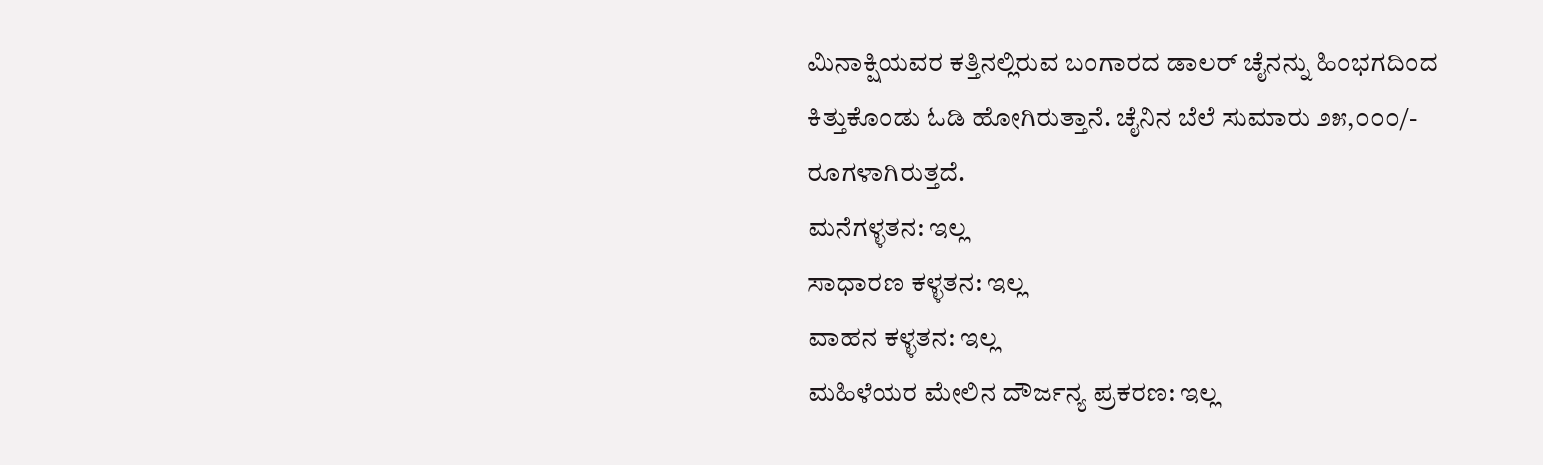ಮಿನಾಕ್ಷಿಯವರ ಕತ್ತಿನಲ್ಲಿರುವ ಬಂಗಾರದ ಡಾಲರ್ ಚೈನನ್ನು ಹಿಂಭಗದಿಂದ ಕಿತ್ತುಕೊಂಡು ಓಡಿ ಹೋಗಿರುತ್ತಾನೆ. ಚೈನಿನ ಬೆಲೆ ಸುಮಾರು ೨೫,೦೦೦/- ರೂಗಳಾಗಿರುತ್ತದೆ.
ಮನೆಗಳ್ಳತನ: ಇಲ್ಲ
ಸಾಧಾರಣ ಕಳ್ಳತನ: ಇಲ್ಲ
ವಾಹನ ಕಳ್ಳತನ: ಇಲ್ಲ
ಮಹಿಳೆಯರ ಮೇಲಿನ ದೌರ್ಜನ್ಯ ಪ್ರಕರಣ: ಇಲ್ಲ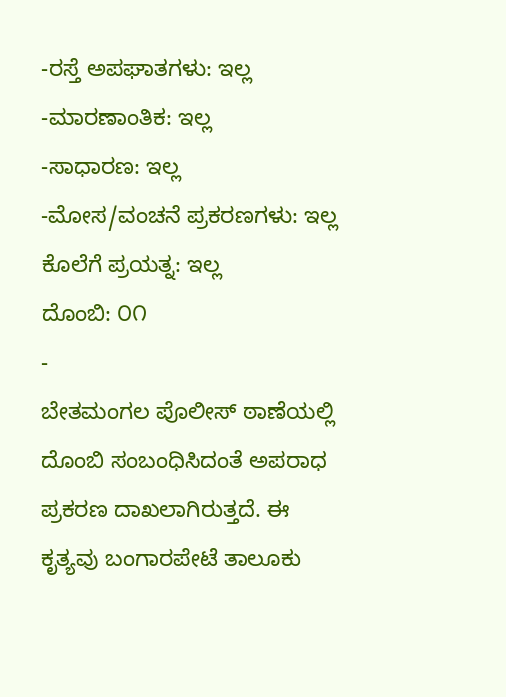-ರಸ್ತೆ ಅಪಘಾತಗಳು: ಇಲ್ಲ
-ಮಾರಣಾಂತಿಕ: ಇಲ್ಲ
-ಸಾಧಾರಣ: ಇಲ್ಲ
-ಮೋಸ/ವಂಚನೆ ಪ್ರಕರಣಗಳು: ಇಲ್ಲ
ಕೊಲೆಗೆ ಪ್ರಯತ್ನ: ಇಲ್ಲ
ದೊಂಬಿ: ೦೧
-
ಬೇತಮಂಗಲ ಪೊಲೀಸ್ ಠಾಣೆಯಲ್ಲಿ ದೊಂಬಿ ಸಂಬಂಧಿಸಿದಂತೆ ಅಪರಾಧ ಪ್ರಕರಣ ದಾಖಲಾಗಿರುತ್ತದೆ. ಈ ಕೃತ್ಯವು ಬಂಗಾರಪೇಟೆ ತಾಲೂಕು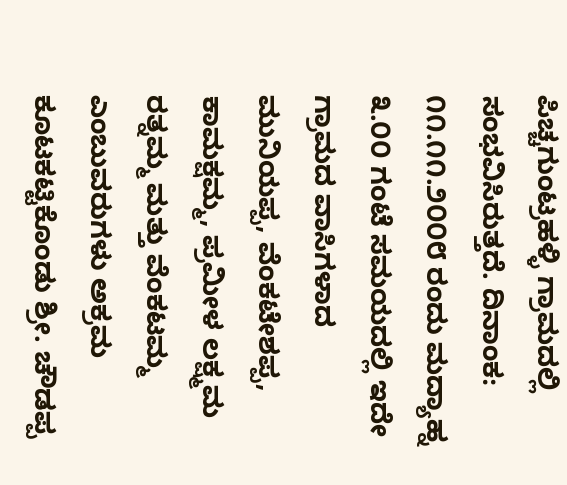ಪಿಚ್ಚಗುಂಟ್ರಹಳ್ಳಿ ಗ್ರಾಮದಲ್ಲಿ ಸಂಭವಿಸಿರುತ್ತದೆ. ದಿನಾಂಕ: ೧೧.೧೧.೨೦೦೮ ರಂದು ಮದ್ಯಾಹ್ನ ೩.೦೦ ಗಂಟೆ ಸಮಯದಲ್ಲಿ ಇದೇ ಗ್ರಾಮದ ವಾಸಿಗಳಾದ ಮುನಿಯಪ್ಪ, ವೆಂಕಟೇಶಪ್ಪ, ಕಾಮಕ್ಷಮ್ಮ, ಪ್ರಮೀಳ ಲಕ್ಷ್ಮಮ ರತ್ನಮ್ಮ ಮತ್ತು ವೆಂಕಟಮ್ಮ ಎಂಬುವರುಗಳು ಅಕ್ರಮ ಕೂಟಕಟ್ಟಿಕೊಂಡು ಶ್ರೀ. ಚೌಡಪ್ಪ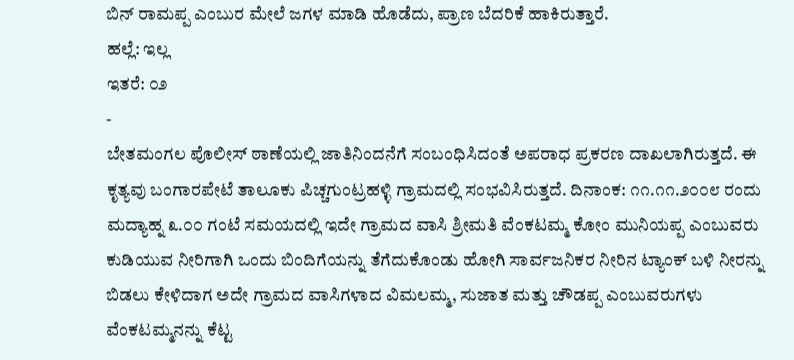ಬಿನ್ ರಾಮಪ್ಪ ಎಂಬುರ ಮೇಲೆ ಜಗಳ ಮಾಡಿ ಹೊಡೆದು, ಪ್ರಾಣ ಬೆದರಿಕೆ ಹಾಕಿರುತ್ತಾರೆ.
ಹಲ್ಲೆ: ಇಲ್ಲ
ಇತರೆ: ೦೨
-
ಬೇತಮಂಗಲ ಪೊಲೀಸ್ ಠಾಣೆಯಲ್ಲಿ ಜಾತಿನಿಂದನೆಗೆ ಸಂಬಂಧಿಸಿದಂತೆ ಅಪರಾಧ ಪ್ರಕರಣ ದಾಖಲಾಗಿರುತ್ತದೆ. ಈ ಕೃತ್ಯವು ಬಂಗಾರಪೇಟೆ ತಾಲೂಕು ಪಿಚ್ಚಗುಂಟ್ರಹಳ್ಳಿ ಗ್ರಾಮದಲ್ಲಿ ಸಂಭವಿಸಿರುತ್ತದೆ. ದಿನಾಂಕ: ೧೧.೧೧.೨೦೦೮ ರಂದು ಮದ್ಯಾಹ್ನ ೩.೦೦ ಗಂಟೆ ಸಮಯದಲ್ಲಿ ಇದೇ ಗ್ರಾಮದ ವಾಸಿ ಶ್ರೀಮತಿ ವೆಂಕಟಮ್ಮ ಕೋಂ ಮುನಿಯಪ್ಪ ಎಂಬುವರು ಕುಡಿಯುವ ನೀರಿಗಾಗಿ ಒಂದು ಬಿಂದಿಗೆಯನ್ನು ತೆಗೆದುಕೊಂಡು ಹೋಗಿ ಸಾರ್ವಜನಿಕರ ನೀರಿನ ಟ್ಯಾಂಕ್ ಬಳಿ ನೀರನ್ನು ಬಿಡಲು ಕೇಳಿದಾಗ ಅದೇ ಗ್ರಾಮದ ವಾಸಿಗಳಾದ ವಿಮಲಮ್ಮ, ಸುಜಾತ ಮತ್ತು ಚೌಡಪ್ಪ ಎಂಬುವರುಗಳು ವೆಂಕಟಮ್ಮನನ್ನು ಕೆಟ್ಟ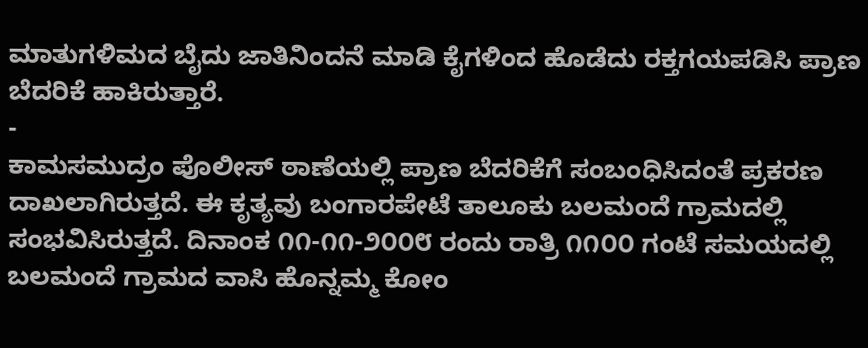ಮಾತುಗಳಿಮದ ಬೈದು ಜಾತಿನಿಂದನೆ ಮಾಡಿ ಕೈಗಳಿಂದ ಹೊಡೆದು ರಕ್ತಗಯಪಡಿಸಿ ಪ್ರಾಣ ಬೆದರಿಕೆ ಹಾಕಿರುತ್ತಾರೆ.
-
ಕಾಮಸಮುದ್ರಂ ಪೊಲೀಸ್ ಠಾಣೆಯಲ್ಲಿ ಪ್ರಾಣ ಬೆದರಿಕೆಗೆ ಸಂಬಂಧಿಸಿದಂತೆ ಪ್ರಕರಣ ದಾಖಲಾಗಿರುತ್ತದೆ. ಈ ಕೃತ್ಯವು ಬಂಗಾರಪೇಟೆ ತಾಲೂಕು ಬಲಮಂದೆ ಗ್ರಾಮದಲ್ಲಿ ಸಂಭವಿಸಿರುತ್ತದೆ. ದಿನಾಂಕ ೧೧-೧೧-೨೦೦೮ ರಂದು ರಾತ್ರಿ ೧೧೦೦ ಗಂಟೆ ಸಮಯದಲ್ಲಿ ಬಲಮಂದೆ ಗ್ರಾಮದ ವಾಸಿ ಹೊನ್ನಮ್ಮ ಕೋಂ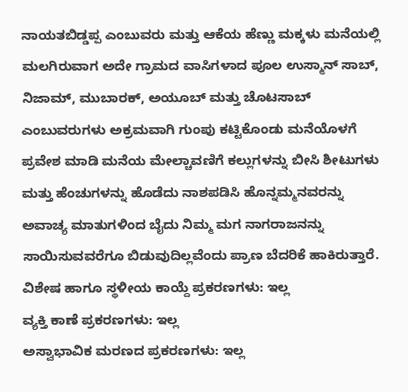ನಾಯತಬಿಡ್ಡಪ್ಪ ಎಂಬುವರು ಮತ್ತು ಆಕೆಯ ಹೆಣ್ಣು ಮಕ್ಕಳು ಮನೆಯಲ್ಲಿ ಮಲಗಿರುವಾಗ ಅದೇ ಗ್ರಾಮದ ವಾಸಿಗಳಾದ ಪೂಲ ಉಸ್ಮಾನ್ ಸಾಬ್, ನಿಜಾಮ್, ಮುಬಾರಕ್, ಅಯೂಬ್ ಮತ್ತು ಚೊಟಸಾಬ್ ಎಂಬುವರುಗಳು ಅಕ್ರಮವಾಗಿ ಗುಂಪು ಕಟ್ಟಿಕೊಂಡು ಮನೆಯೊಳಗೆ ಪ್ರವೇಶ ಮಾಡಿ ಮನೆಯ ಮೇಲ್ಚಾವಣಿಗೆ ಕಲ್ಲುಗಳನ್ನು ಬೀಸಿ ಶೀಟುಗಳು ಮತ್ತು ಹೆಂಚುಗಳನ್ನು ಹೊಡೆದು ನಾಶಪಡಿಸಿ ಹೊನ್ನಮ್ಮನವರನ್ನು ಅವಾಚ್ಯ ಮಾತುಗಳಿಂದ ಬೈದು ನಿಮ್ಮ ಮಗ ನಾಗರಾಜನನ್ನು ಸಾಯಿಸುವವರೆಗೂ ಬಿಡುವುದಿಲ್ಲವೆಂದು ಪ್ರಾಣ ಬೆದರಿಕೆ ಹಾಕಿರುತ್ತಾರೆ.
ವಿಶೇಷ ಹಾಗೂ ಸ್ಥಳೀಯ ಕಾಯ್ದೆ ಪ್ರಕರಣಗಳು: ಇಲ್ಲ
ವ್ಯಕ್ತಿ ಕಾಣೆ ಪ್ರಕರಣಗಳು: ಇಲ್ಲ
ಅಸ್ವಾಭಾವಿಕ ಮರಣದ ಪ್ರಕರಣಗಳು: ಇಲ್ಲ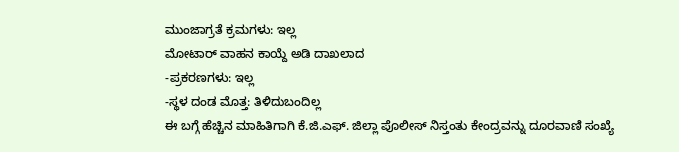ಮುಂಜಾಗ್ರತೆ ಕ್ರಮಗಳು: ಇಲ್ಲ
ಮೋಟಾರ್ ವಾಹನ ಕಾಯ್ದೆ ಅಡಿ ದಾಖಲಾದ
-ಪ್ರಕರಣಗಳು: ಇಲ್ಲ
-ಸ್ಥಳ ದಂಡ ಮೊತ್ತ: ತಿಳಿದುಬಂದಿಲ್ಲ
ಈ ಬಗ್ಗೆ ಹೆಚ್ಚಿನ ಮಾಹಿತಿಗಾಗಿ ಕೆ.ಜಿ.ಎಫ್. ಜಿಲ್ಲಾ ಪೊಲೀಸ್ ನಿಸ್ತಂತು ಕೇಂದ್ರವನ್ನು ದೂರವಾಣಿ ಸಂಖ್ಯೆ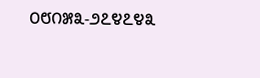೦೮೧೫೩-೨೭೪೭೪೩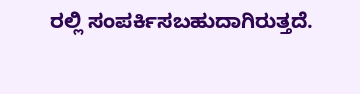ರಲ್ಲಿ ಸಂಪರ್ಕಿಸಬಹುದಾಗಿರುತ್ತದೆ.